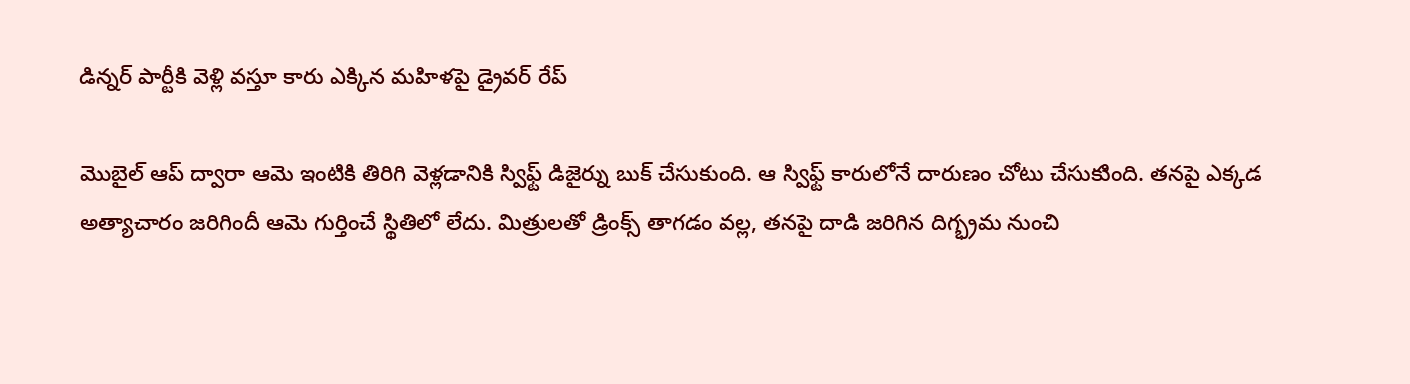డిన్నర్ పార్టీకి వెళ్లి వస్తూ కారు ఎక్కిన మహిళపై డ్రైవర్ రేప్

మొబైల్ ఆప్ ద్వారా ఆమె ఇంటికి తిరిగి వెళ్లడానికి స్విఫ్ట్ డిజైర్ను బుక్ చేసుకుంది. ఆ స్విఫ్ట్ కారులోనే దారుణం చోటు చేసుకుింది. తనపై ఎక్కడ అత్యాచారం జరిగిందీ ఆమె గుర్తించే స్థితిలో లేదు. మిత్రులతో డ్రింక్స్ తాగడం వల్ల, తనపై దాడి జరిగిన దిగ్భ్రమ నుంచి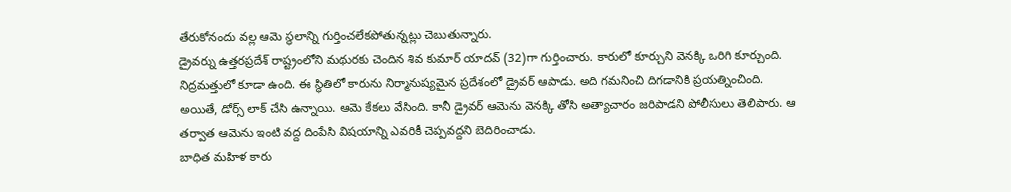తేరుకోనందు వల్ల ఆమె స్థలాన్ని గుర్తించలేకపోతున్నట్లు చెబుతున్నారు.
డ్రైవర్ను ఉత్తరప్రదేశ్ రాష్ట్రంలోని మథురకు చెందిన శివ కుమార్ యాదవ్ (32)గా గుర్తించారు. కారులో కూర్చుని వెనక్కి ఒరిగి కూర్చుంది. నిద్రమత్తులో కూడా ఉంది. ఈ స్థితిలో కారును నిర్మానుష్యమైన ప్రదేశంలో డ్రైవర్ ఆపాడు. అది గమనించి దిగడానికి ప్రయత్నించింది. అయితే, డోర్స్ లాక్ చేసి ఉన్నాయి. ఆమె కేకలు వేసింది. కానీ డ్రైవర్ ఆమెను వెనక్కి తోసి అత్యాచారం జరిపాడని పోలీసులు తెలిపారు. ఆ తర్వాత ఆమెను ఇంటి వద్ద దింపేసి విషయాన్ని ఎవరికీ చెప్పవద్దని బెదిరించాడు.
బాధిత మహిళ కారు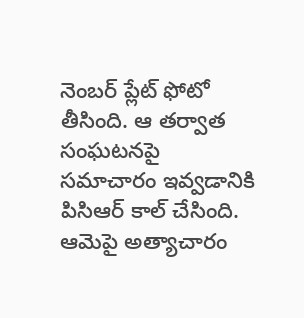నెంబర్ ప్లేట్ ఫోటో తీసింది. ఆ తర్వాత సంఘటనపై సమాచారం ఇవ్వడానికి పిసిఆర్ కాల్ చేసింది. ఆమెపై అత్యాచారం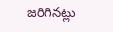జరిగినట్లు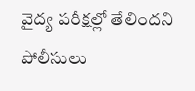వైద్య పరీక్షల్లో తేలిందని పోలీసులు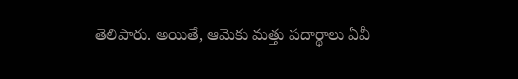తెలిపారు. అయితే, ఆమెకు మత్తు పదార్థాలు ఏవీ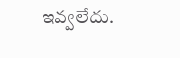ఇవ్వలేదు.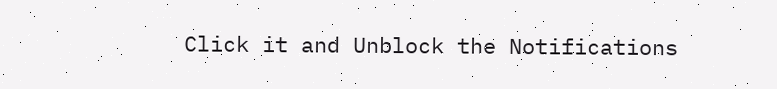Click it and Unblock the Notifications